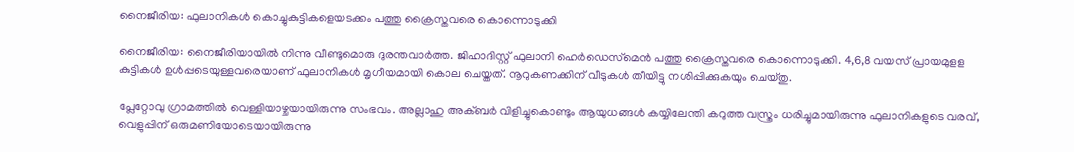നൈജീരിയ: ഫുലാനികള്‍ കൊച്ചുകുട്ടികളെയടക്കം പത്തു ക്രൈസ്തവരെ കൊന്നൊടുക്കി

നൈജീരിയ: നൈജീരിയായില്‍ നിന്നു വീണ്ടുമൊരു ദുരന്തവാര്‍ത്ത. ജിഹാദിസ്റ്റ് ഫുലാനി ഹെര്‍ഡെസ്‌മെന്‍ പത്തു ക്രൈസ്തവരെ കൊന്നൊടുക്കി. 4,6,8 വയസ് പ്രായമുളള കുട്ടികള്‍ ഉള്‍പ്പടെയുള്ളവരെയാണ് ഫുലാനികള്‍ മൃഗീയമായി കൊല ചെയ്തത്. നൂറുകണക്കിന് വീടുകള്‍ തീയിട്ടു നശിപ്പിക്കുകയും ചെയ്തു.

പ്ലേറ്റോവു ഗ്രാമത്തില്‍ വെള്ളിയാഴ്ചയായിരുന്നു സംഭവം. അല്ലാഹു അക്ബര്‍ വിളിച്ചുകൊണ്ടും ആയുധങ്ങള്‍ കയ്യിലേന്തി കറുത്ത വസ്ത്രം ധരിച്ചുമായിരുന്നു ഫുലാനികളുടെ വരവ്, വെളുപ്പിന് ഒരുമണിയോടെയായിരുന്നു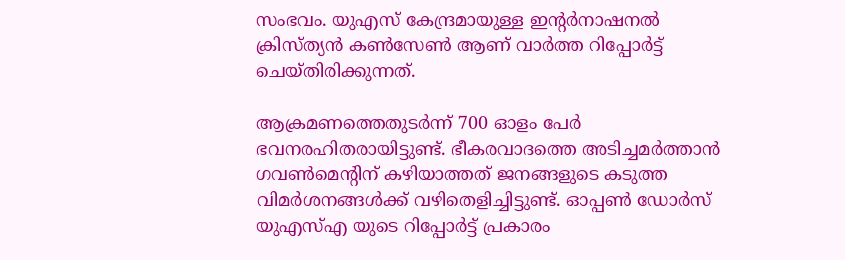സംഭവം. യുഎസ് കേന്ദ്രമായുള്ള ഇന്റര്‍നാഷനല്‍ ക്രിസ്ത്യന്‍ കണ്‍സേണ്‍ ആണ് വാര്‍ത്ത റിപ്പോര്‍ട്ട് ചെയ്തിരിക്കുന്നത്.

ആക്രമണത്തെതുടര്‍ന്ന് 700 ഓളം പേര്‍ ഭവനരഹിതരായിട്ടുണ്ട്. ഭീകരവാദത്തെ അടിച്ചമര്‍ത്താന്‍ ഗവണ്‍മെന്റിന് കഴിയാത്തത് ജനങ്ങളുടെ കടുത്ത വിമര്‍ശനങ്ങള്‍ക്ക് വഴിതെളിച്ചിട്ടുണ്ട്. ഓപ്പണ്‍ ഡോര്‍സ് യുഎസ്എ യുടെ റിപ്പോര്‍ട്ട് പ്രകാരം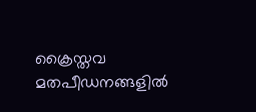ക്രൈസ്തവ മതപീഡനങ്ങളില്‍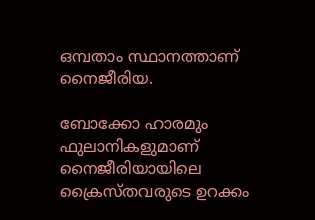ഒമ്പതാം സ്ഥാനത്താണ് നൈജീരിയ.

ബോക്കോ ഹാരമും ഫുലാനികളുമാണ് നൈജീരിയായിലെ ക്രൈസ്തവരുടെ ഉറക്കം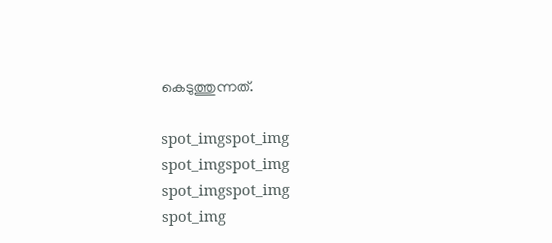കെടുത്തുന്നത്.

spot_imgspot_img
spot_imgspot_img
spot_imgspot_img
spot_img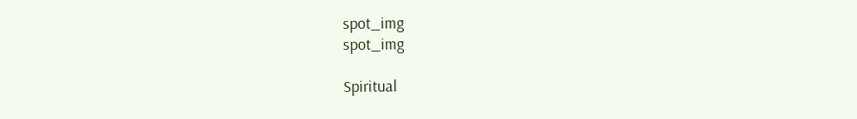spot_img
spot_img

Spiritual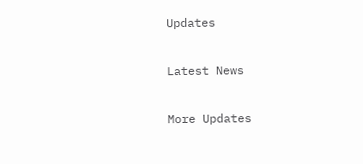Updates

Latest News

More Updates